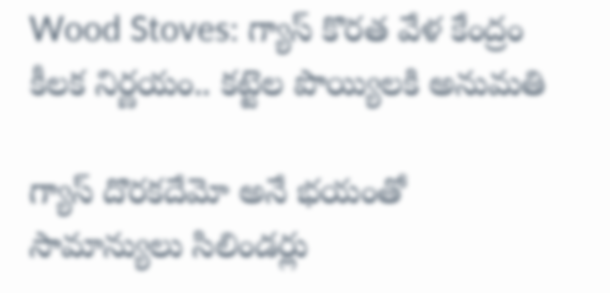Wood Stoves: గ్యాస్ కొరత వేళ కేంద్రం కీలక నిర్ణయం.. కట్టెల పొయ్యిలకి అనుమతి

గ్యాస్ దొరకదేమో అనే భయంతో సామాన్యులు సిలిండర్లు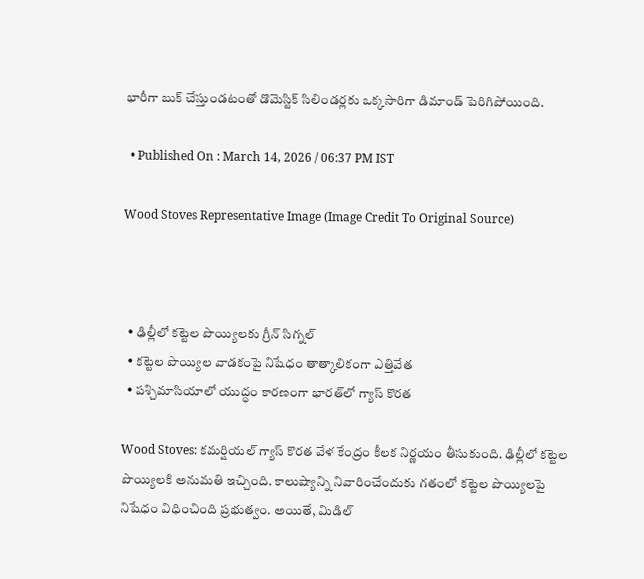భారీగా బుక్ చేస్తుండటంతో డొమెస్టిక్ సిలిండర్లకు ఒక్కసారిగా డిమాండ్ పెరిగిపోయింది.

  • Published On : March 14, 2026 / 06:37 PM IST

Wood Stoves Representative Image (Image Credit To Original Source)



  • ఢిల్లీలో కట్టెల పొయ్యిలకు గ్రీన్ సిగ్నల్
  • కట్టెల పొయ్యిల వాడకంపై నిషేధం తాత్కాలికంగా ఎత్తివేత
  • పశ్చిమాసియాలో యుద్ధం కారణంగా భారత్‌లో గ్యాస్‌ కొరత

Wood Stoves: కమర్షియల్ గ్యాస్ కొరత వేళ కేంద్రం కీలక నిర్ణయం తీసుకుంది. ఢిల్లీలో కట్టెల పొయ్యిలకి అనుమతి ఇచ్చింది. కాలుష్యాన్ని నివారించేందుకు గతంలో కట్టెల పొయ్యిలపై నిషేధం విధించింది ప్రభుత్వం. అయితే, మిడిల్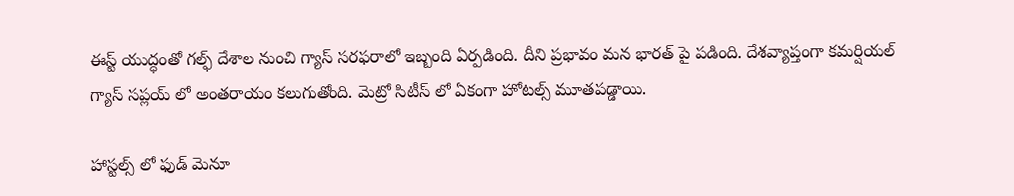ఈస్ట్ యుద్ధంతో గల్ఫ్ దేశాల నుంచి గ్యాస్ సరఫరాలో ఇబ్బంది ఏర్పడింది. దీని ప్రభావం మన భారత్ పై పడింది. దేశవ్యాప్తంగా కమర్షియల్ గ్యాస్ సప్లయ్ లో అంతరాయం కలుగుతోంది. మెట్రో సిటీస్ లో ఏకంగా హోటల్స్ మూతపడ్డాయి.

హాస్టల్స్ లో ఫుడ్ మెనూ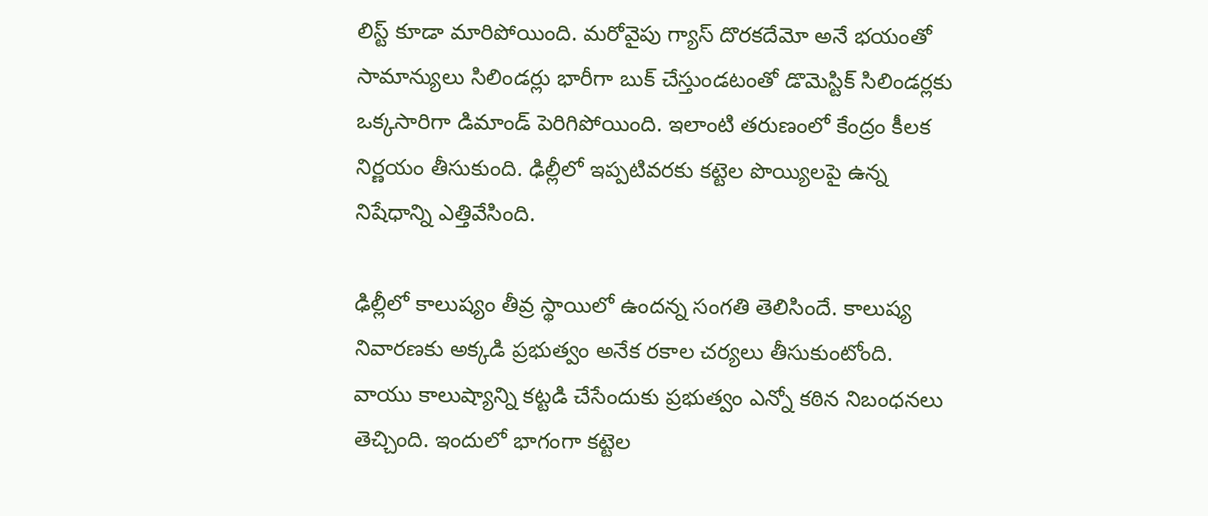లిస్ట్ కూడా మారిపోయింది. మరోవైపు గ్యాస్ దొరకదేమో అనే భయంతో సామాన్యులు సిలిండర్లు భారీగా బుక్ చేస్తుండటంతో డొమెస్టిక్ సిలిండర్లకు ఒక్కసారిగా డిమాండ్ పెరిగిపోయింది. ఇలాంటి తరుణంలో కేంద్రం కీలక నిర్ణయం తీసుకుంది. ఢిల్లీలో ఇప్పటివరకు కట్టెల పొయ్యిలపై ఉన్న నిషేధాన్ని ఎత్తివేసింది.

ఢిల్లీలో కాలుష్యం తీవ్ర స్థాయిలో ఉందన్న సంగతి తెలిసిందే. కాలుష్య నివారణకు అక్కడి ప్రభుత్వం అనేక రకాల చర్యలు తీసుకుంటోంది. వాయు కాలుష్యాన్ని కట్టడి చేసేందుకు ప్రభుత్వం ఎన్నో కఠిన నిబంధనలు తెచ్చింది. ఇందులో భాగంగా కట్టెల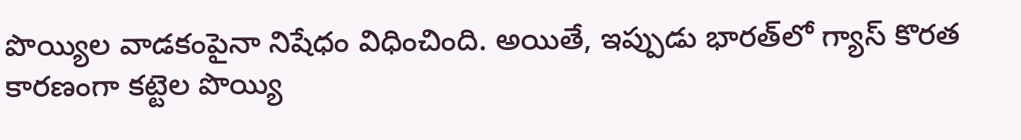పొయ్యిల వాడకంపైనా నిషేధం విధించింది. అయితే, ఇప్పుడు భారత్‌లో గ్యాస్‌ కొరత కారణంగా కట్టెల పొయ్యి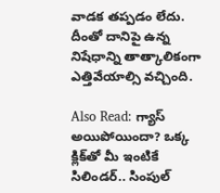వాడక తప్పడం లేదు. దీంతో దానిపై ఉన్న నిషేధాన్ని తాత్కాలికంగా ఎత్తివేయాల్సి వచ్చింది.

Also Read: గ్యాస్ అయిపోయిందా? ఒక్క క్లిక్‌తో మీ ఇంటికే సిలిండర్.. సింపుల్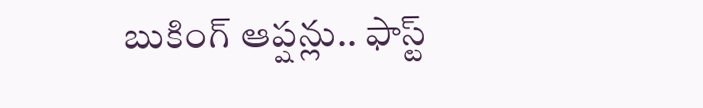బుకింగ్ ఆప్షన్లు.. ఫాస్ట్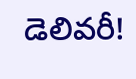డెలివరీ!